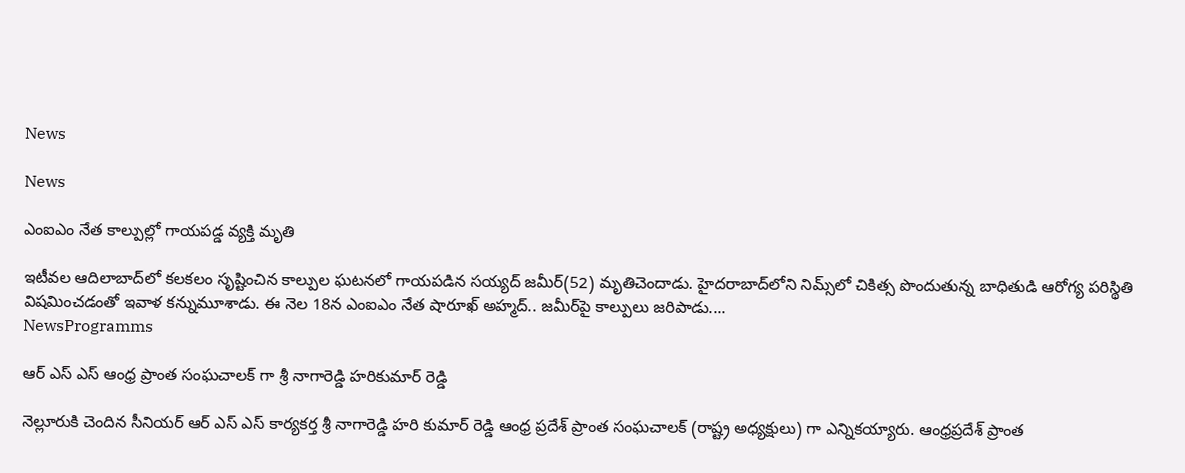News

News

ఎంఐఎం నేత కాల్పుల్లో గాయపడ్డ వ్యక్తి మృతి

ఇటీవల ఆదిలాబాద్‌లో కలకలం సృష్టించిన కాల్పుల ఘటనలో గాయపడిన సయ్యద్‌ జమీర్‌(52) మృతిచెందాడు. హైదరాబాద్‌లోని నిమ్స్‌లో చికిత్స పొందుతున్న బాధితుడి ఆరోగ్య పరిస్థితి విషమించడంతో ఇవాళ కన్నుమూశాడు. ఈ నెల 18న ఎంఐఎం నేత షారూఖ్ అహ్మద్‌.. జమీర్‌పై కాల్పులు జరిపాడు....
NewsProgramms

ఆర్ ఎస్ ఎస్ ఆంధ్ర ప్రాంత సంఘచాలక్ గా శ్రీ నాగారెడ్డి హరికుమార్ రెడ్డి

నెల్లూరుకి చెందిన సీనియర్ ఆర్ ఎస్ ఎస్ కార్యకర్త శ్రీ నాగారెడ్డి హరి కుమార్ రెడ్డి ఆంధ్ర ప్రదేశ్ ప్రాంత సంఘచాలక్ (రాష్ట్ర అధ్యక్షులు) గా ఎన్నికయ్యారు. ఆంధ్రప్రదేశ్ ప్రాంత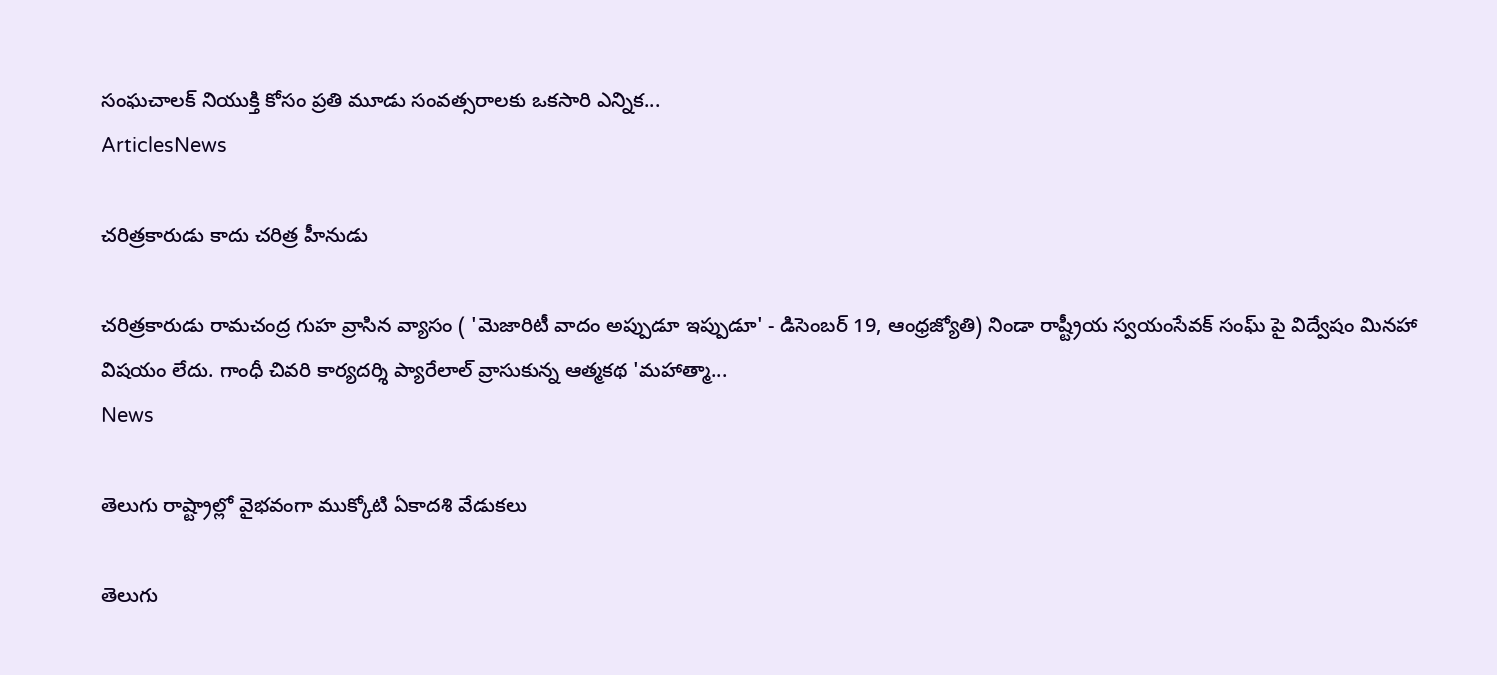సంఘచాలక్ నియుక్తి కోసం ప్రతి మూడు సంవత్సరాలకు ఒకసారి ఎన్నిక...
ArticlesNews

చరిత్రకారుడు కాదు చరిత్ర హీనుడు

చరిత్రకారుడు రామచంద్ర గుహ వ్రాసిన వ్యాసం ( 'మెజారిటీ వాదం అప్పుడూ ఇప్పుడూ' - డిసెంబర్ 19, ఆంధ్రజ్యోతి) నిండా రాష్ట్రీయ స్వయంసేవక్ సంఘ్ పై విద్వేషం మినహా విషయం లేదు. గాంధీ చివరి కార్యదర్శి ప్యారేలాల్ వ్రాసుకున్న ఆత్మకథ 'మహాత్మా...
News

తెలుగు రాష్ట్రాల్లో వైభవంగా ముక్కోటి ఏకాదశి వేడుకలు

తెలుగు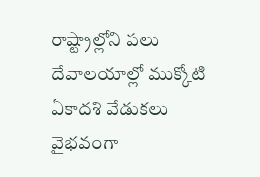రాష్ట్రాల్లోని పలు దేవాలయాల్లో ముక్కోటి ఏకాదశి వేడుకలు వైభవంగా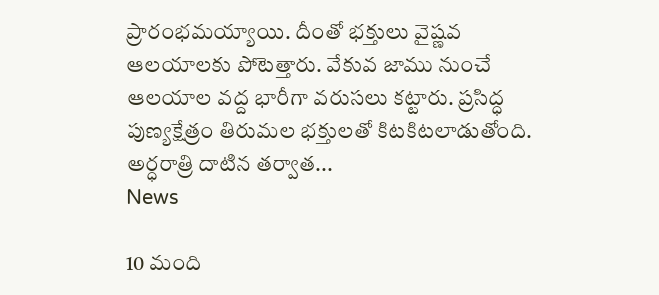ప్రారంభమయ్యాయి. దీంతో భక్తులు వైష్ణవ ఆలయాలకు పోటెత్తారు. వేకువ జాము నుంచే ఆలయాల వద్ద భారీగా వరుసలు కట్టారు. ప్రసిద్ధ పుణ్యక్షేత్రం తిరుమల భక్తులతో కిటకిటలాడుతోంది. అర్ధరాత్రి దాటిన తర్వాత...
News

10 మంది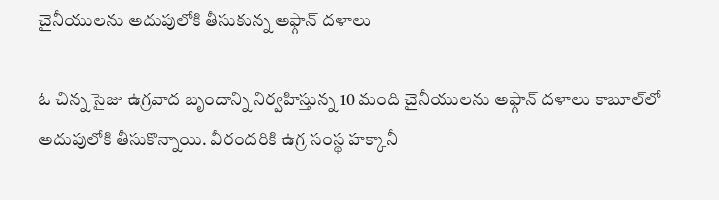చైనీయులను అదుపులోకి తీసుకున్న అఫ్గాన్‌ దళాలు

ఓ చిన్న సైజు ఉగ్రవాద బృందాన్ని నిర్వహిస్తున్న 10 మంది చైనీయులను అఫ్గాన్‌ దళాలు కాబూల్‌లో అదుపులోకి తీసుకొన్నాయి. వీరందరికి ఉగ్ర సంస్థ హక్కానీ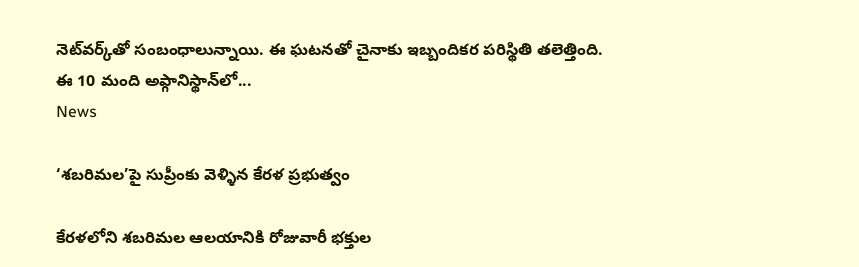నెట్‌వర్క్‌తో సంబంధాలున్నాయి. ఈ ఘటనతో చైనాకు ఇబ్బందికర పరిస్థితి తలెత్తింది. ఈ 10 మంది అఫ్గానిస్థాన్‌లో...
News

‘శబరిమల’పై సుప్రీంకు వెళ్ళిన కేరళ ప్రభుత్వం

కేరళలోని శబరిమల ఆలయానికి రోజువారీ భక్తుల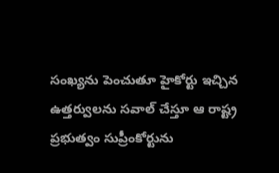సంఖ్యను పెంచుతూ హైకోర్టు ఇచ్చిన ఉత్తర్వులను సవాల్‌ చేస్తూ ఆ రాష్ట్ర ప్రభుత్వం సుప్రీంకోర్టును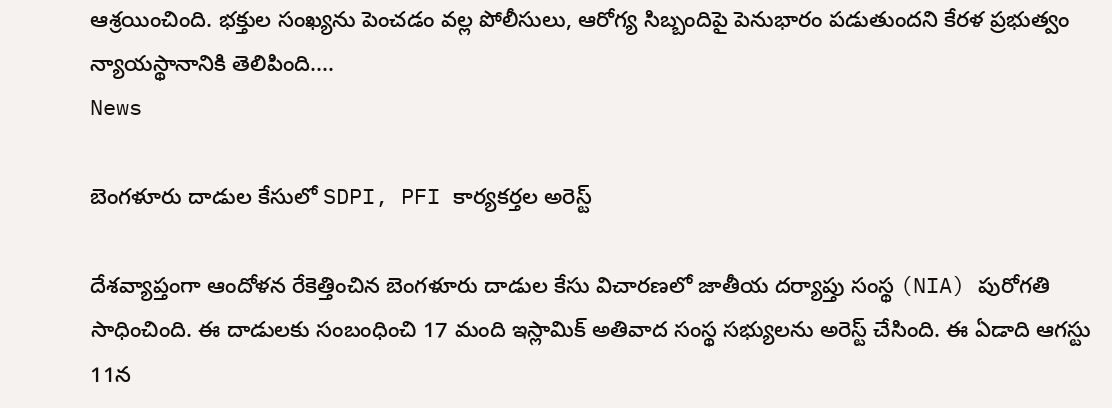ఆశ్రయించింది. భక్తుల సంఖ్యను పెంచడం వల్ల పోలీసులు, ఆరోగ్య సిబ్బందిపై పెనుభారం పడుతుందని కేరళ ప్రభుత్వం న్యాయస్థానానికి తెలిపింది....
News

బెంగళూరు దాడుల కేసులో SDPI, PFI కార్యకర్తల అరెస్ట్

దేశవ్యాప్తంగా ఆందోళన రేకెత్తించిన బెంగళూరు దాడుల కేసు విచారణలో జాతీయ దర్యాప్తు సంస్థ (NIA) పురోగతి సాధించింది. ఈ దాడులకు సంబంధించి 17 మంది ఇస్లామిక్ అతివాద సంస్థ సభ్యులను అరెస్ట్ చేసింది. ఈ ఏడాది ఆగ‌స్టు 11న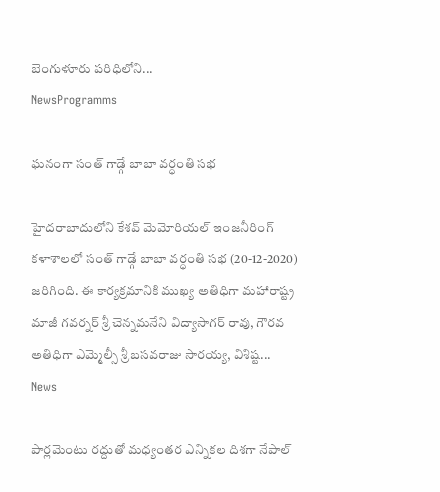బెంగుళూరు ప‌రిధిలోని...
NewsProgramms

ఘనంగా సంత్ గాడ్గే బాబా వర్ధంతి సభ

హైదరాబాదులోని కేశవ్ మెమోరియల్ ఇంజనీరింగ్ కళాశాలలో సంత్ గాడ్గే బాబా వర్ధంతి సభ (20-12-2020) జరిగింది. ఈ కార్యక్రమానికి ముఖ్య అతిధిగా మహారాష్ట్ర మాజీ గవర్నర్ శ్రీ చెన్నమనేని విద్యాసాగర్ రావు, గౌరవ అతిధిగా ఎమ్మెల్సీ శ్రీ బసవరాజు సారయ్య, విశిష్ట...
News

పార్లమెంటు రద్దుతో మధ్యంతర ఎన్నికల దిశగా నేపాల్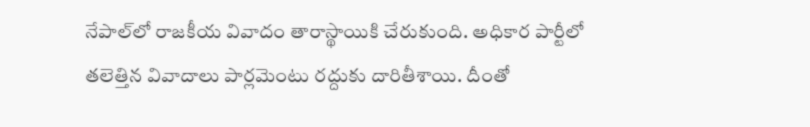నేపాల్‌లో రాజకీయ వివాదం తారాస్థాయికి చేరుకుంది. అధికార పార్టీలో తలెత్తిన వివాదాలు పార్లమెంటు రద్దుకు దారితీశాయి. దీంతో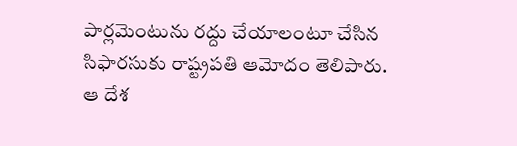పార్లమెంటును రద్దు చేయాలంటూ చేసిన సిఫారసుకు రాష్ట్రపతి ఆమోదం తెలిపారు. ఆ దేశ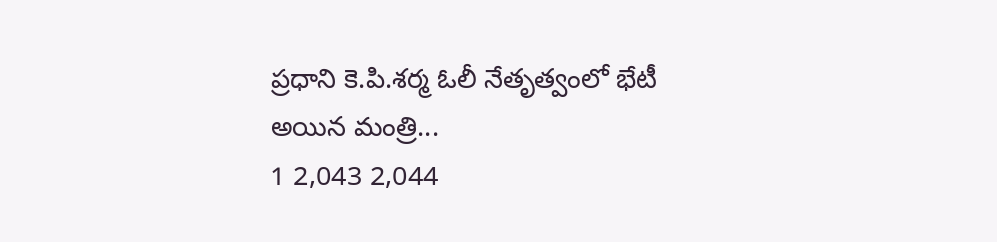ప్రధాని కె.పి.శర్మ ఓలీ నేతృత్వంలో భేటీ అయిన మంత్రి...
1 2,043 2,044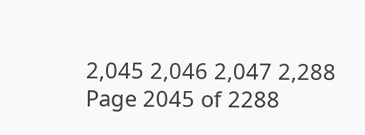2,045 2,046 2,047 2,288
Page 2045 of 2288